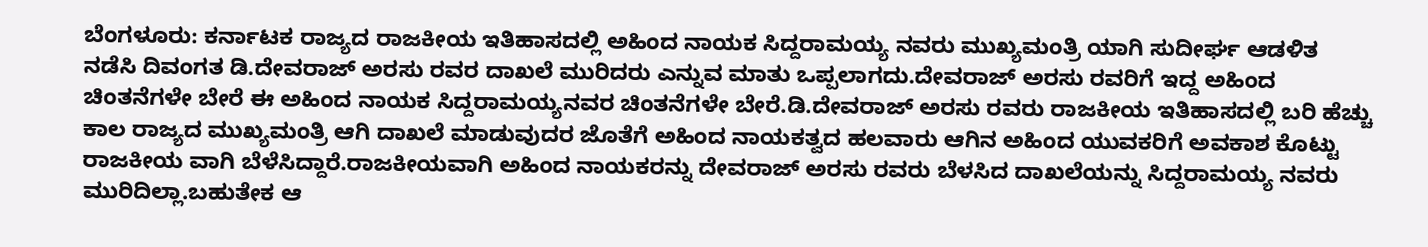ಬೆಂಗಳೂರು: ಕರ್ನಾಟಕ ರಾಜ್ಯದ ರಾಜಕೀಯ ಇತಿಹಾಸದಲ್ಲಿ ಅಹಿಂದ ನಾಯಕ ಸಿದ್ದರಾಮಯ್ಯ ನವರು ಮುಖ್ಯಮಂತ್ರಿ ಯಾಗಿ ಸುದೀರ್ಘ ಆಡಳಿತ ನಡೆಸಿ ದಿವಂಗತ ಡಿ.ದೇವರಾಜ್ ಅರಸು ರವರ ದಾಖಲೆ ಮುರಿದರು ಎನ್ನುವ ಮಾತು ಒಪ್ಪಲಾಗದು.ದೇವರಾಜ್ ಅರಸು ರವರಿಗೆ ಇದ್ದ ಅಹಿಂದ ಚಿಂತನೆಗಳೇ ಬೇರೆ ಈ ಅಹಿಂದ ನಾಯಕ ಸಿದ್ದರಾಮಯ್ಯನವರ ಚಿಂತನೆಗಳೇ ಬೇರೆ.ಡಿ.ದೇವರಾಜ್ ಅರಸು ರವರು ರಾಜಕೀಯ ಇತಿಹಾಸದಲ್ಲಿ ಬರಿ ಹೆಚ್ಚು ಕಾಲ ರಾಜ್ಯದ ಮುಖ್ಯಮಂತ್ರಿ ಆಗಿ ದಾಖಲೆ ಮಾಡುವುದರ ಜೊತೆಗೆ ಅಹಿಂದ ನಾಯಕತ್ವದ ಹಲವಾರು ಆಗಿನ ಅಹಿಂದ ಯುವಕರಿಗೆ ಅವಕಾಶ ಕೊಟ್ಟು ರಾಜಕೀಯ ವಾಗಿ ಬೆಳೆಸಿದ್ದಾರೆ.ರಾಜಕೀಯವಾಗಿ ಅಹಿಂದ ನಾಯಕರನ್ನು ದೇವರಾಜ್ ಅರಸು ರವರು ಬೆಳಸಿದ ದಾಖಲೆಯನ್ನು ಸಿದ್ದರಾಮಯ್ಯ ನವರು ಮುರಿದಿಲ್ಲಾ.ಬಹುತೇಕ ಆ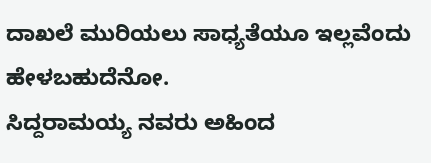ದಾಖಲೆ ಮುರಿಯಲು ಸಾಧ್ಯತೆಯೂ ಇಲ್ಲವೆಂದು ಹೇಳಬಹುದೆನೋ.
ಸಿದ್ದರಾಮಯ್ಯ ನವರು ಅಹಿಂದ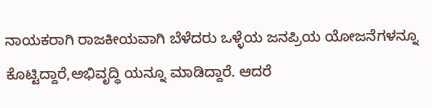ನಾಯಕರಾಗಿ ರಾಜಕೀಯವಾಗಿ ಬೆಳೆದರು ಒಳ್ಳೆಯ ಜನಪ್ರಿಯ ಯೋಜನೆಗಳನ್ನೂ ಕೊಟ್ಟಿದ್ದಾರೆ,ಅಭಿವೃದ್ಧಿ ಯನ್ನೂ ಮಾಡಿದ್ದಾರೆ. ಆದರೆ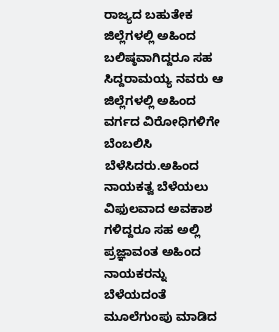ರಾಜ್ಯದ ಬಹುತೇಕ ಜಿಲ್ಲೆಗಳಲ್ಲಿ ಅಹಿಂದ ಬಲಿಷ್ಠವಾಗಿದ್ದರೂ ಸಹ ಸಿದ್ದರಾಮಯ್ಯ ನವರು ಆ ಜಿಲ್ಲೆಗಳಲ್ಲಿ ಅಹಿಂದ ವರ್ಗದ ವಿರೋಧಿಗಳಿಗೇ ಬೆಂಬಲಿಸಿ ಬೆಳೆಸಿದರು.ಅಹಿಂದ ನಾಯಕತ್ವ ಬೆಳೆಯಲು ವಿಫುಲವಾದ ಅವಕಾಶ ಗಳಿದ್ದರೂ ಸಹ ಅಲ್ಲಿ ಪ್ರಜ್ಞಾವಂತ ಅಹಿಂದ ನಾಯಕರನ್ನು ಬೆಳೆಯದಂತೆ ಮೂಲೆಗುಂಪು ಮಾಡಿದ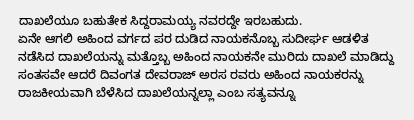ದಾಖಲೆಯೂ ಬಹುತೇಕ ಸಿದ್ದರಾಮಯ್ಯ ನವರದ್ದೇ ಇರಬಹುದು.
ಏನೇ ಆಗಲಿ ಅಹಿಂದ ವರ್ಗದ ಪರ ದುಡಿದ ನಾಯಕನೊಬ್ಬ ಸುದೀರ್ಘ ಆಡಳಿತ ನಡೆಸಿದ ದಾಖಲೆಯನ್ನು ಮತ್ತೊಬ್ಬ ಅಹಿಂದ ನಾಯಕನೇ ಮುರಿದು ದಾಖಲೆ ಮಾಡಿದ್ದು ಸಂತಸವೇ ಆದರೆ ದಿವಂಗತ ದೇವರಾಜ್ ಅರಸ ರವರು ಅಹಿಂದ ನಾಯಕರನ್ನು ರಾಜಕೀಯವಾಗಿ ಬೆಳೆಸಿದ ದಾಖಲೆಯನ್ನಲ್ಲಾ ಎಂಬ ಸತ್ಯವನ್ನೂ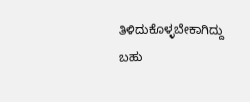ತಿಳಿದುಕೊಳ್ಳಬೇಕಾಗಿದ್ದು ಬಹು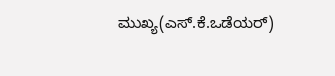ಮುಖ್ಯ(ಎಸ್.ಕೆ.ಒಡೆಯರ್)